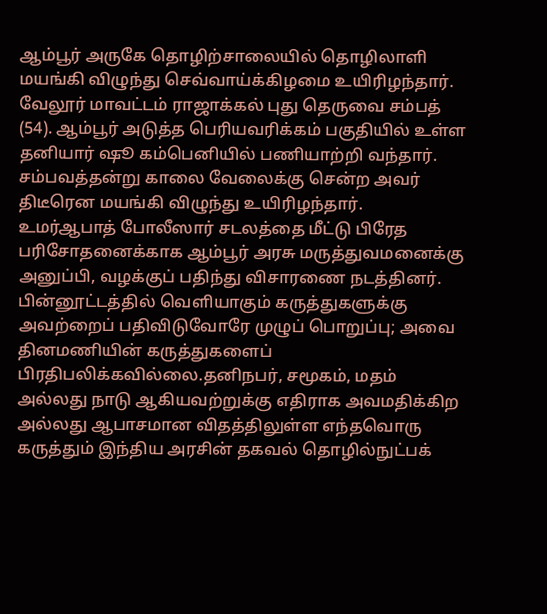ஆம்பூர் அருகே தொழிற்சாலையில் தொழிலாளி மயங்கி விழுந்து செவ்வாய்க்கிழமை உயிரிழந்தார்.
வேலூர் மாவட்டம் ராஜாக்கல் புது தெருவை சம்பத் (54). ஆம்பூர் அடுத்த பெரியவரிக்கம் பகுதியில் உள்ள தனியார் ஷூ கம்பெனியில் பணியாற்றி வந்தார். சம்பவத்தன்று காலை வேலைக்கு சென்ற அவர் திடீரென மயங்கி விழுந்து உயிரிழந்தார்.
உமர்ஆபாத் போலீஸார் சடலத்தை மீட்டு பிரேத பரிசோதனைக்காக ஆம்பூர் அரசு மருத்துவமனைக்கு அனுப்பி, வழக்குப் பதிந்து விசாரணை நடத்தினர்.
பின்னூட்டத்தில் வெளியாகும் கருத்துகளுக்கு அவற்றைப் பதிவிடுவோரே முழுப் பொறுப்பு; அவை தினமணியின் கருத்துகளைப் பிரதிபலிக்கவில்லை.தனிநபர், சமூகம், மதம் அல்லது நாடு ஆகியவற்றுக்கு எதிராக அவமதிக்கிற அல்லது ஆபாசமான விதத்திலுள்ள எந்தவொரு கருத்தும் இந்திய அரசின் தகவல் தொழில்நுட்பக்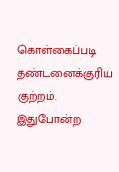கொள்கைப்படி தண்டனைக்குரிய குற்றம். இதுபோன்ற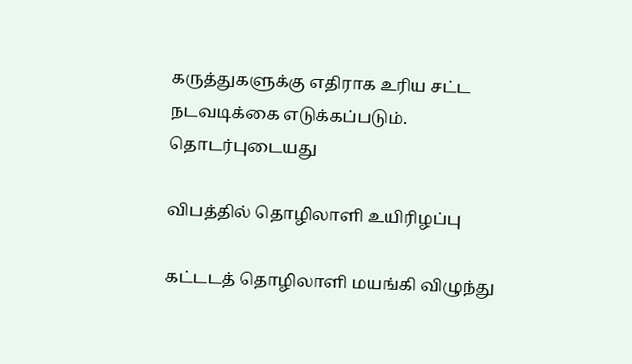கருத்துகளுக்கு எதிராக உரிய சட்ட நடவடிக்கை எடுக்கப்படும்.
தொடர்புடையது

விபத்தில் தொழிலாளி உயிரிழப்பு

கட்டடத் தொழிலாளி மயங்கி விழுந்து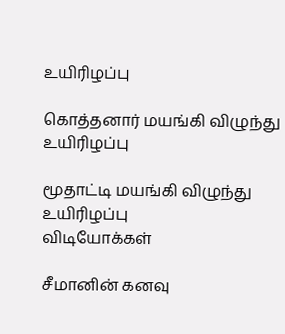உயிரிழப்பு

கொத்தனார் மயங்கி விழுந்து உயிரிழப்பு

மூதாட்டி மயங்கி விழுந்து உயிரிழப்பு
விடியோக்கள்

சீமானின் கனவு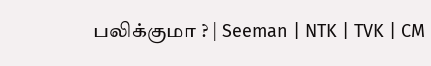பலிக்குமா ? | Seeman | NTK | TVK | CM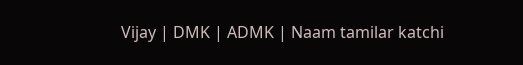Vijay | DMK | ADMK | Naam tamilar katchi